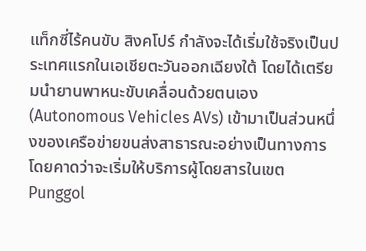แท็กซี่ไร้คนขับ สิงคโปร์ กำลังจะได้เริ่มใช้จริงเป็นประเทศแรกในเอเชียตะวันออกเฉียงใต้ โดยได้เตรียมนำยานพาหนะขับเคลื่อนด้วยตนเอง (Autonomous Vehicles AVs) เข้ามาเป็นส่วนหนึ่งของเครือข่ายขนส่งสาธารณะอย่างเป็นทางการ โดยคาดว่าจะเริ่มให้บริการผู้โดยสารในเขต Punggol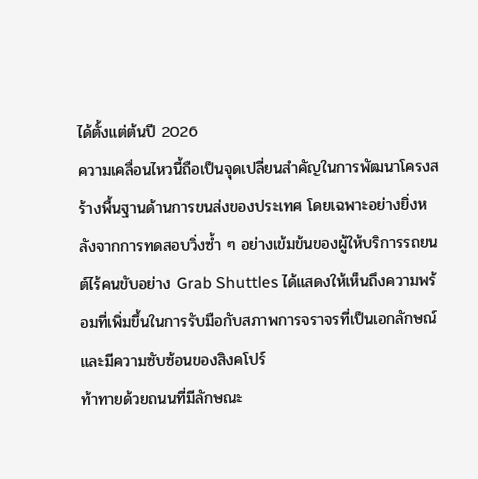ได้ตั้งแต่ต้นปี 2026
ความเคลื่อนไหวนี้ถือเป็นจุดเปลี่ยนสำคัญในการพัฒนาโครงสร้างพื้นฐานด้านการขนส่งของประเทศ โดยเฉพาะอย่างยิ่งหลังจากการทดสอบวิ่งซ้ำ ๆ อย่างเข้มข้นของผู้ให้บริการรถยนต์ไร้คนขับอย่าง Grab Shuttles ได้แสดงให้เห็นถึงความพร้อมที่เพิ่มขึ้นในการรับมือกับสภาพการจราจรที่เป็นเอกลักษณ์และมีความซับซ้อนของสิงคโปร์
ท้าทายด้วยถนนที่มีลักษณะ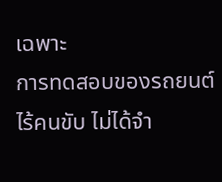เฉพาะ
การทดสอบของรถยนต์ไร้คนขับ ไม่ได้จำ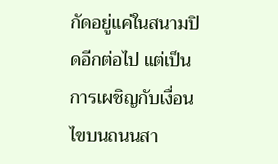กัดอยู่แค่ในสนามปิดอีกต่อไป แต่เป็นการเผชิญกับเงื่อนไขบนถนนสา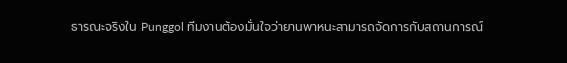ธารณะจริงใน Punggol ทีมงานต้องมั่นใจว่ายานพาหนะสามารถจัดการกับสถานการณ์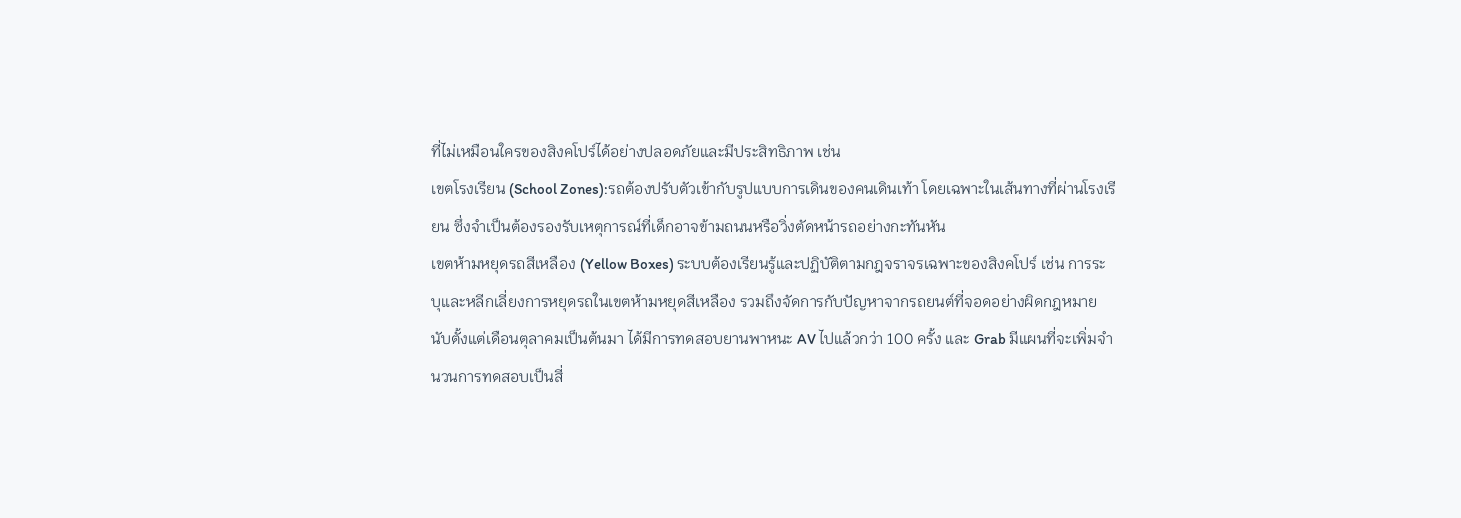ที่ไม่เหมือนใครของสิงคโปร์ได้อย่างปลอดภัยและมีประสิทธิภาพ เช่น
เขตโรงเรียน (School Zones):รถต้องปรับตัวเข้ากับรูปแบบการเดินของคนเดินเท้า โดยเฉพาะในเส้นทางที่ผ่านโรงเรียน ซึ่งจำเป็นต้องรองรับเหตุการณ์ที่เด็กอาจข้ามถนนหรือวิ่งตัดหน้ารถอย่างกะทันหัน
เขตห้ามหยุดรถสีเหลือง (Yellow Boxes) ระบบต้องเรียนรู้และปฏิบัติตามกฎจราจรเฉพาะของสิงคโปร์ เช่น การระบุและหลีกเลี่ยงการหยุดรถในเขตห้ามหยุดสีเหลือง รวมถึงจัดการกับปัญหาจากรถยนต์ที่จอดอย่างผิดกฎหมาย
นับตั้งแต่เดือนตุลาคมเป็นต้นมา ได้มีการทดสอบยานพาหนะ AV ไปแล้วกว่า 100 ครั้ง และ Grab มีแผนที่จะเพิ่มจำนวนการทดสอบเป็นสี่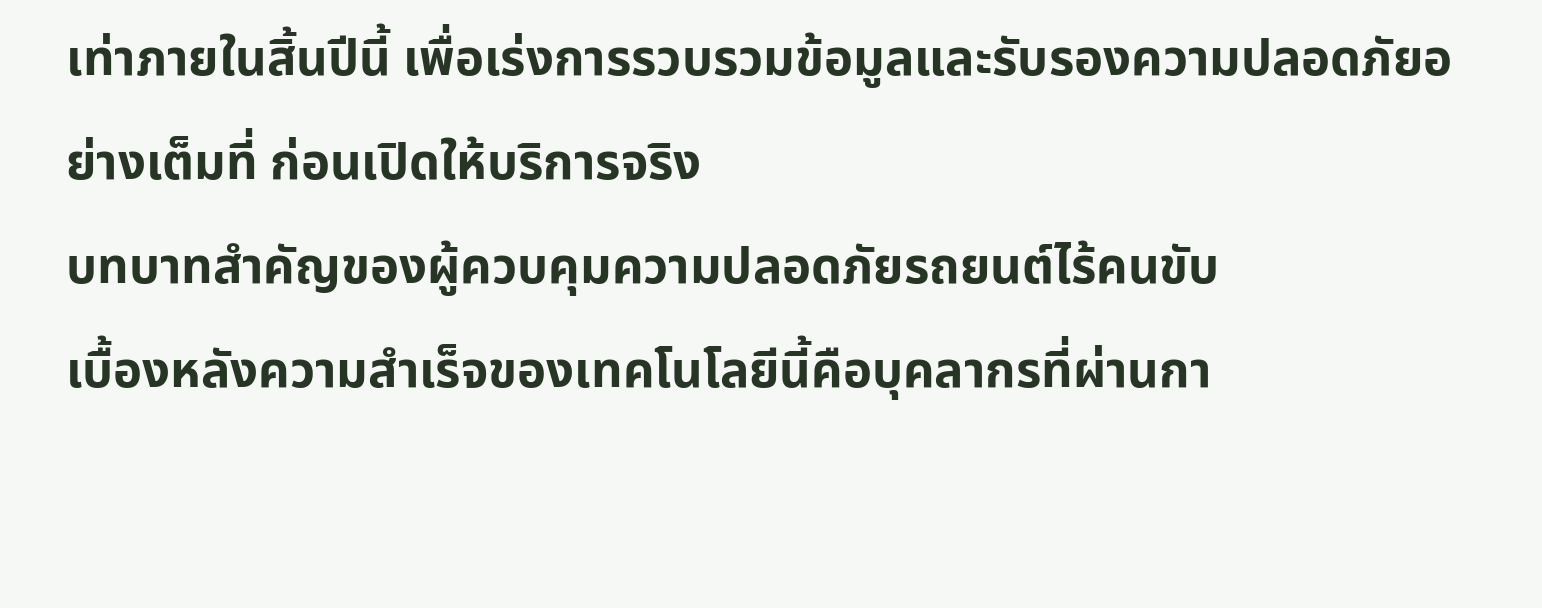เท่าภายในสิ้นปีนี้ เพื่อเร่งการรวบรวมข้อมูลและรับรองความปลอดภัยอย่างเต็มที่ ก่อนเปิดให้บริการจริง
บทบาทสำคัญของผู้ควบคุมความปลอดภัยรถยนต์ไร้คนขับ
เบื้องหลังความสำเร็จของเทคโนโลยีนี้คือบุคลากรที่ผ่านกา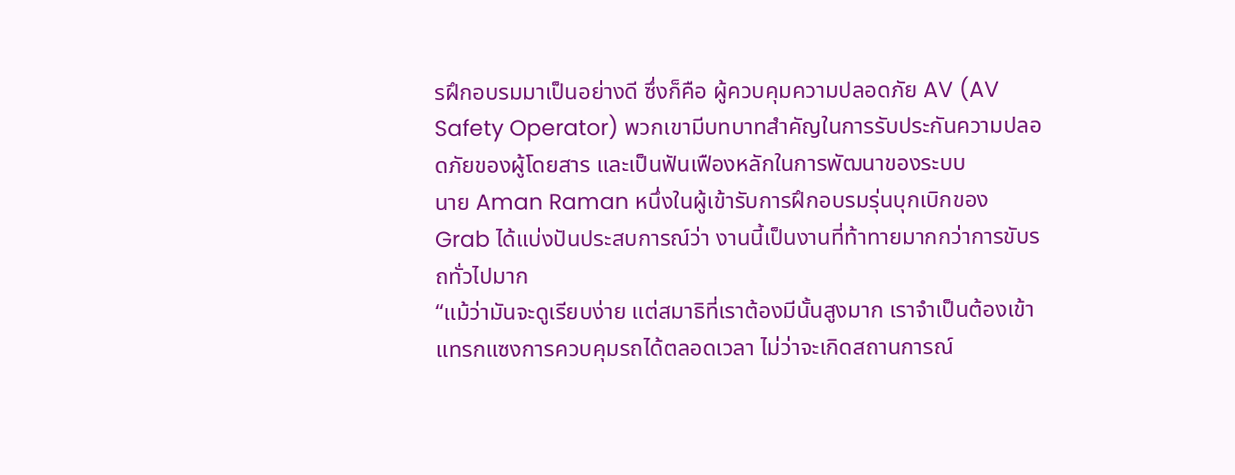รฝึกอบรมมาเป็นอย่างดี ซึ่งก็คือ ผู้ควบคุมความปลอดภัย AV (AV Safety Operator) พวกเขามีบทบาทสำคัญในการรับประกันความปลอดภัยของผู้โดยสาร และเป็นฟันเฟืองหลักในการพัฒนาของระบบ
นาย Aman Raman หนึ่งในผู้เข้ารับการฝึกอบรมรุ่นบุกเบิกของ Grab ได้แบ่งปันประสบการณ์ว่า งานนี้เป็นงานที่ท้าทายมากกว่าการขับรถทั่วไปมาก
“แม้ว่ามันจะดูเรียบง่าย แต่สมาธิที่เราต้องมีนั้นสูงมาก เราจำเป็นต้องเข้าแทรกแซงการควบคุมรถได้ตลอดเวลา ไม่ว่าจะเกิดสถานการณ์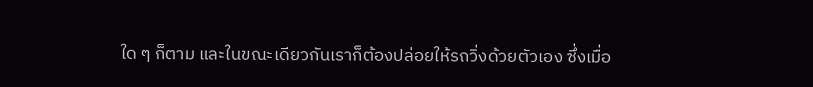ใด ๆ ก็ตาม และในขณะเดียวกันเราก็ต้องปล่อยให้รถวิ่งด้วยตัวเอง ซึ่งเมื่อ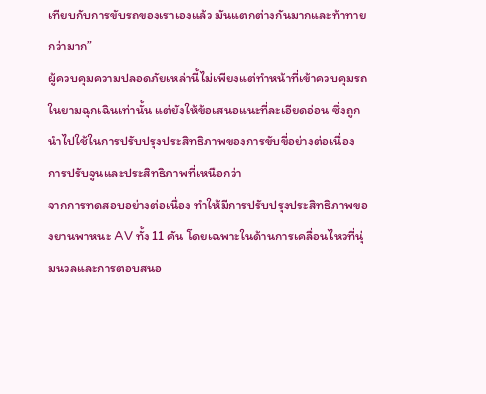เทียบกับการขับรถของเราเองแล้ว มันแตกต่างกันมากและท้าทายกว่ามาก”
ผู้ควบคุมความปลอดภัยเหล่านี้ไม่เพียงแต่ทำหน้าที่เข้าควบคุมรถในยามฉุกเฉินเท่านั้น แต่ยังให้ข้อเสนอแนะที่ละเอียดอ่อน ซึ่งถูกนำไปใช้ในการปรับปรุงประสิทธิภาพของการขับขี่อย่างต่อเนื่อง
การปรับจูนและประสิทธิภาพที่เหนือกว่า
จากการทดสอบอย่างต่อเนื่อง ทำให้มีการปรับปรุงประสิทธิภาพของยานพาหนะ AV ทั้ง 11 คัน โดยเฉพาะในด้านการเคลื่อนไหวที่นุ่มนวลและการตอบสนอ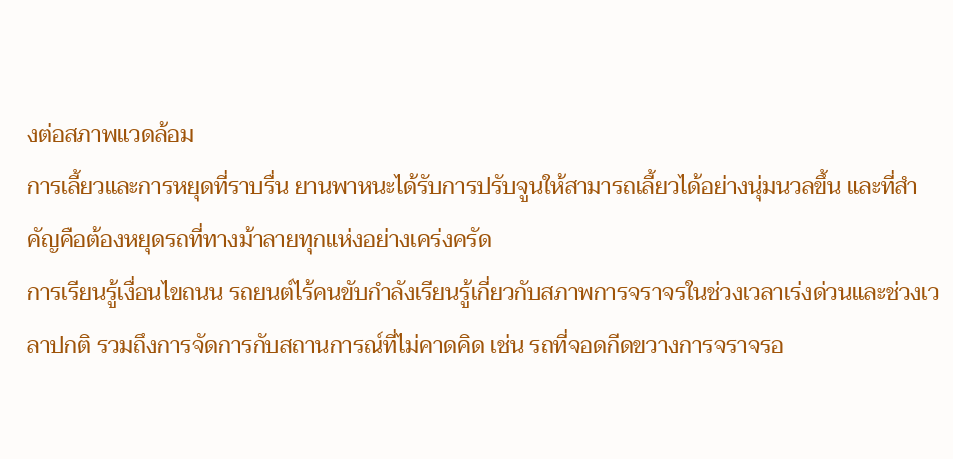งต่อสภาพแวดล้อม
การเลี้ยวและการหยุดที่ราบรื่น ยานพาหนะได้รับการปรับจูนให้สามารถเลี้ยวได้อย่างนุ่มนวลขึ้น และที่สำคัญคือต้องหยุดรถที่ทางม้าลายทุกแห่งอย่างเคร่งครัด
การเรียนรู้เงื่อนไขถนน รถยนต์ไร้คนขับกำลังเรียนรู้เกี่ยวกับสภาพการจราจรในช่วงเวลาเร่งด่วนและช่วงเวลาปกติ รวมถึงการจัดการกับสถานการณ์ที่ไม่คาดคิด เช่น รถที่จอดกีดขวางการจราจรอ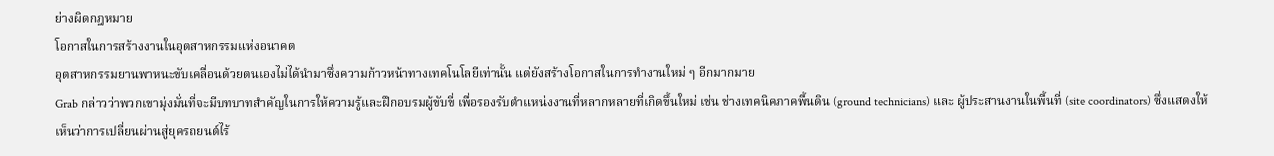ย่างผิดกฎหมาย
โอกาสในการสร้างงานในอุตสาหกรรมแห่งอนาคต
อุตสาหกรรมยานพาหนะขับเคลื่อนด้วยตนเองไม่ได้นำมาซึ่งความก้าวหน้าทางเทคโนโลยีเท่านั้น แต่ยังสร้างโอกาสในการทำงานใหม่ ๆ อีกมากมาย
Grab กล่าวว่าพวกเขามุ่งมั่นที่จะมีบทบาทสำคัญในการให้ความรู้และฝึกอบรมผู้ขับขี่ เพื่อรองรับตำแหน่งงานที่หลากหลายที่เกิดขึ้นใหม่ เช่น ช่างเทคนิคภาคพื้นดิน (ground technicians) และ ผู้ประสานงานในพื้นที่ (site coordinators) ซึ่งแสดงให้เห็นว่าการเปลี่ยนผ่านสู่ยุครถยนต์ไร้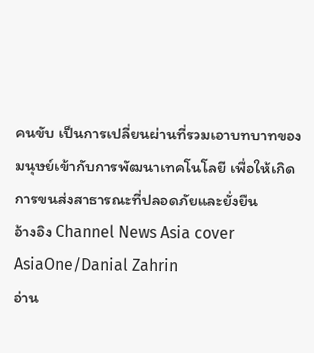คนขับ เป็นการเปลี่ยนผ่านที่รวมเอาบทบาทของมนุษย์เข้ากับการพัฒนาเทคโนโลยี เพื่อให้เกิดการขนส่งสาธารณะที่ปลอดภัยและยั่งยืน
อ้างอิง Channel News Asia cover AsiaOne/Danial Zahrin
อ่าน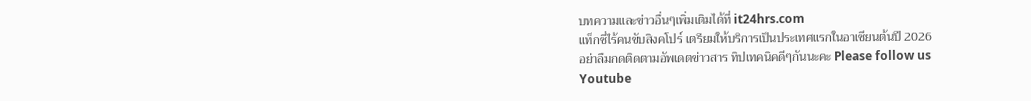บทความและข่าวอื่นๆเพิ่มเติมได้ที่ it24hrs.com
แท็กซี่ไร้คนขับสิงคโปร์ เตรียมให้บริการเป็นประเทศแรกในอาเซียนต้นปี 2026
อย่าลืมกดติดตามอัพเดตข่าวสาร ทิปเทคนิคดีๆกันนะคะ Please follow us
Youtube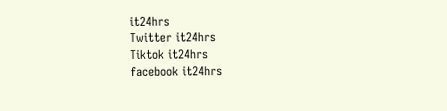it24hrs
Twitter it24hrs
Tiktok it24hrs
facebook it24hrs